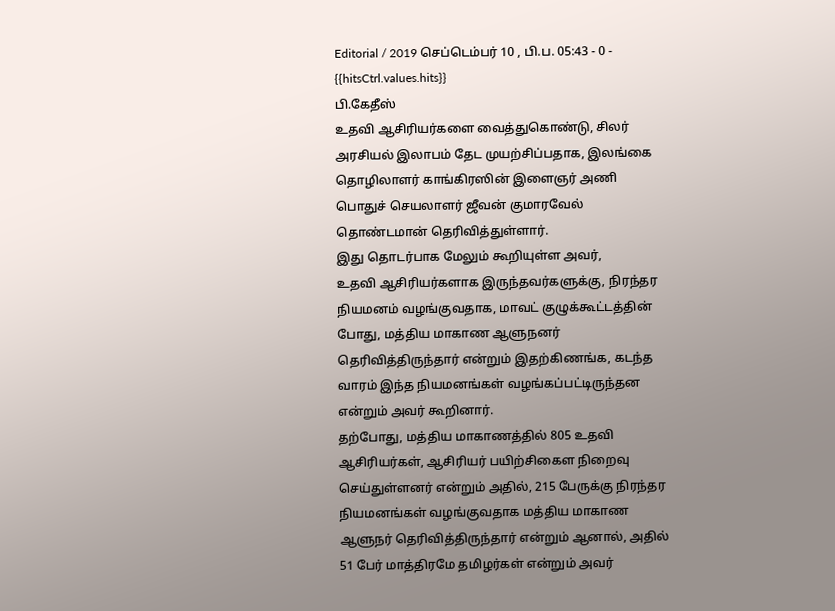Editorial / 2019 செப்டெம்பர் 10 , பி.ப. 05:43 - 0 - {{hitsCtrl.values.hits}}
பி.கேதீஸ்
உதவி ஆசிரியர்களை வைத்துகொண்டு, சிலர் அரசியல் இலாபம் தேட முயற்சிப்பதாக, இலங்கை தொழிலாளர் காங்கிரஸின் இளைஞர் அணி பொதுச் செயலாளர் ஜீவன் குமாரவேல் தொண்டமான் தெரிவித்துள்ளார்.
இது தொடர்பாக மேலும் கூறியுள்ள அவர்,
உதவி ஆசிரியர்களாக இருந்தவர்களுக்கு, நிரந்தர நியமனம் வழங்குவதாக, மாவட் குழுக்கூட்டத்தின் போது, மத்திய மாகாண ஆளுநனர் தெரிவித்திருந்தார் என்றும் இதற்கிணங்க, கடந்த வாரம் இந்த நியமனங்கள் வழங்கப்பட்டிருந்தன என்றும் அவர் கூறினார்.
தற்போது, மத்திய மாகாணத்தில் 805 உதவி ஆசிரியர்கள், ஆசிரியர் பயிற்சிகைள நிறைவு செய்துள்ளனர் என்றும் அதில், 215 பேருக்கு நிரந்தர நியமனங்கள் வழங்குவதாக மத்திய மாகாண ஆளுநர் தெரிவித்திருந்தார் என்றும் ஆனால், அதில் 51 பேர் மாத்திரமே தமிழர்கள் என்றும் அவர்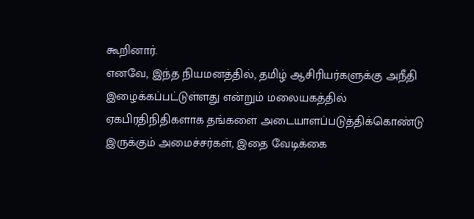கூறினார்.
எனவே, இந்த நியமனத்தில், தமிழ் ஆசிரியர்களுக்கு அநீதி இழைக்கப்பட்டுள்ளது என்றும் மலையகத்தில் ஏகபிரதிநிதிகளாக தங்களை அடையாளப்படுத்திக்கொண்டு இருக்கும் அமைச்சர்கள், இதை வேடிக்கை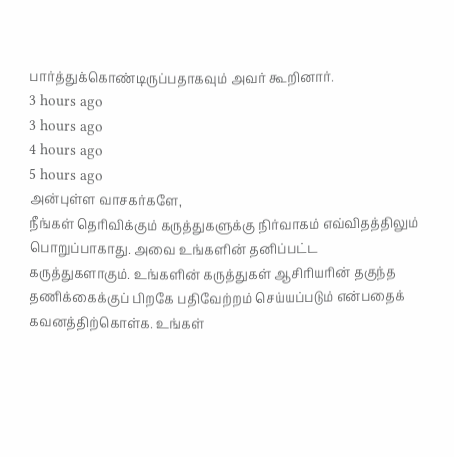பார்த்துக்கொண்டிருப்பதாகவும் அவர் கூறினார்.
3 hours ago
3 hours ago
4 hours ago
5 hours ago
அன்புள்ள வாசகர்களே,
நீங்கள் தெரிவிக்கும் கருத்துகளுக்கு நிர்வாகம் எவ்விதத்திலும் பொறுப்பாகாது. அவை உங்களின் தனிப்பட்ட கருத்துகளாகும். உங்களின் கருத்துகள் ஆசிரியரின் தகுந்த தணிக்கைக்குப் பிறகே பதிவேற்றம் செய்யப்படும் என்பதைக் கவனத்திற்கொள்க. உங்கள்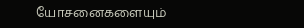யோசனைகளையும்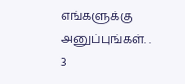எங்களுக்கு அனுப்புங்கள். .
3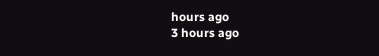hours ago
3 hours ago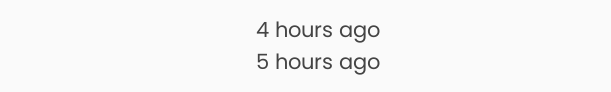4 hours ago
5 hours ago